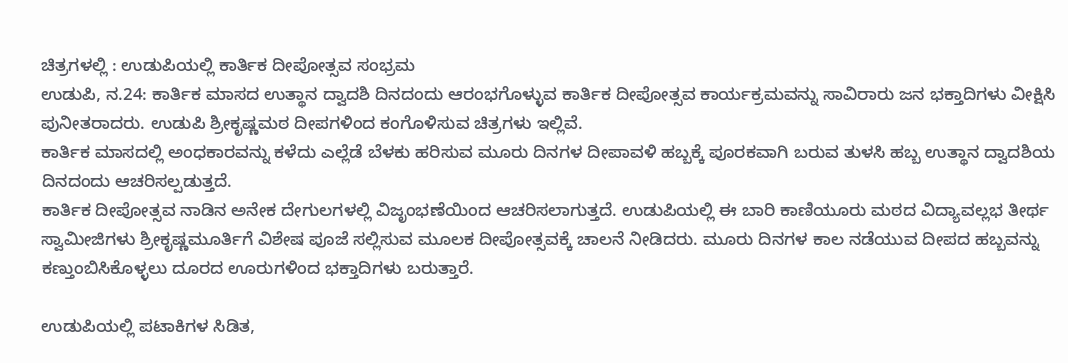ಚಿತ್ರಗಳಲ್ಲಿ : ಉಡುಪಿಯಲ್ಲಿ ಕಾರ್ತಿಕ ದೀಪೋತ್ಸವ ಸಂಭ್ರಮ
ಉಡುಪಿ, ನ.24: ಕಾರ್ತಿಕ ಮಾಸದ ಉತ್ಥಾನ ದ್ವಾದಶಿ ದಿನದಂದು ಆರಂಭಗೊಳ್ಳುವ ಕಾರ್ತಿಕ ದೀಪೋತ್ಸವ ಕಾರ್ಯಕ್ರಮವನ್ನು ಸಾವಿರಾರು ಜನ ಭಕ್ತಾದಿಗಳು ವೀಕ್ಷಿಸಿ ಪುನೀತರಾದರು. ಉಡುಪಿ ಶ್ರೀಕೃಷ್ಣಮಠ ದೀಪಗಳಿಂದ ಕಂಗೊಳಿಸುವ ಚಿತ್ರಗಳು ಇಲ್ಲಿವೆ.
ಕಾರ್ತಿಕ ಮಾಸದಲ್ಲಿ ಅಂಧಕಾರವನ್ನು ಕಳೆದು ಎಲ್ಲೆಡೆ ಬೆಳಕು ಹರಿಸುವ ಮೂರು ದಿನಗಳ ದೀಪಾವಳಿ ಹಬ್ಬಕ್ಕೆ ಪೂರಕವಾಗಿ ಬರುವ ತುಳಸಿ ಹಬ್ಬ ಉತ್ಥಾನ ದ್ವಾದಶಿಯ ದಿನದಂದು ಆಚರಿಸಲ್ಪಡುತ್ತದೆ.
ಕಾರ್ತಿಕ ದೀಪೋತ್ಸವ ನಾಡಿನ ಅನೇಕ ದೇಗುಲಗಳಲ್ಲಿ ವಿಜೃಂಭಣೆಯಿಂದ ಆಚರಿಸಲಾಗುತ್ತದೆ. ಉಡುಪಿಯಲ್ಲಿ ಈ ಬಾರಿ ಕಾಣಿಯೂರು ಮಠದ ವಿದ್ಯಾವಲ್ಲಭ ತೀರ್ಥ ಸ್ವಾಮೀಜಿಗಳು ಶ್ರೀಕೃಷ್ಣಮೂರ್ತಿಗೆ ವಿಶೇಷ ಪೂಜೆ ಸಲ್ಲಿಸುವ ಮೂಲಕ ದೀಪೋತ್ಸವಕ್ಕೆ ಚಾಲನೆ ನೀಡಿದರು. ಮೂರು ದಿನಗಳ ಕಾಲ ನಡೆಯುವ ದೀಪದ ಹಬ್ಬವನ್ನು ಕಣ್ತುಂಬಿಸಿಕೊಳ್ಳಲು ದೂರದ ಊರುಗಳಿಂದ ಭಕ್ತಾದಿಗಳು ಬರುತ್ತಾರೆ.

ಉಡುಪಿಯಲ್ಲಿ ಪಟಾಕಿಗಳ ಸಿಡಿತ,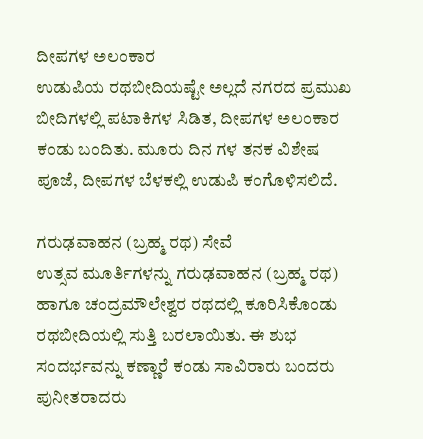ದೀಪಗಳ ಅಲಂಕಾರ
ಉಡುಪಿಯ ರಥಬೀದಿಯಷ್ಟೇ ಅಲ್ಲದೆ ನಗರದ ಪ್ರಮುಖ ಬೀದಿಗಳಲ್ಲಿ ಪಟಾಕಿಗಳ ಸಿಡಿತ, ದೀಪಗಳ ಅಲಂಕಾರ ಕಂಡು ಬಂದಿತು. ಮೂರು ದಿನ ಗಳ ತನಕ ವಿಶೇಷ ಪೂಜೆ, ದೀಪಗಳ ಬೆಳಕಲ್ಲಿ ಉಡುಪಿ ಕಂಗೊಳಿಸಲಿದೆ.

ಗರುಢವಾಹನ (ಬ್ರಹ್ಮ ರಥ) ಸೇವೆ
ಉತ್ಸವ ಮೂರ್ತಿಗಳನ್ನು ಗರುಢವಾಹನ (ಬ್ರಹ್ಮ ರಥ) ಹಾಗೂ ಚಂದ್ರಮೌಲೇಶ್ವರ ರಥದಲ್ಲಿ ಕೂರಿಸಿಕೊಂಡು ರಥಬೀದಿಯಲ್ಲಿ ಸುತ್ತಿ ಬರಲಾಯಿತು. ಈ ಶುಭ ಸಂದರ್ಭವನ್ನು ಕಣ್ಣಾರೆ ಕಂಡು ಸಾವಿರಾರು ಬಂದರು ಪುನೀತರಾದರು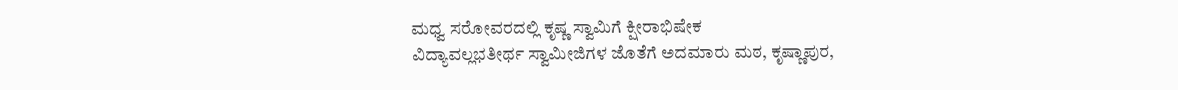ಮಧ್ವ ಸರೋವರದಲ್ಲಿ ಕೃಷ್ಣ ಸ್ವಾಮಿಗೆ ಕ್ಷೀರಾಭಿಷೇಕ
ವಿದ್ಯಾವಲ್ಲಭತೀರ್ಥ ಸ್ವಾಮೀಜಿಗಳ ಜೊತೆಗೆ ಅದಮಾರು ಮಠ, ಕೃಷ್ಣಾಪುರ,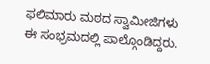ಫಲಿಮಾರು ಮಠದ ಸ್ವಾಮೀಜಿಗಳು ಈ ಸಂಭ್ರಮದಲ್ಲಿ ಪಾಲ್ಗೊಂಡಿದ್ದರು.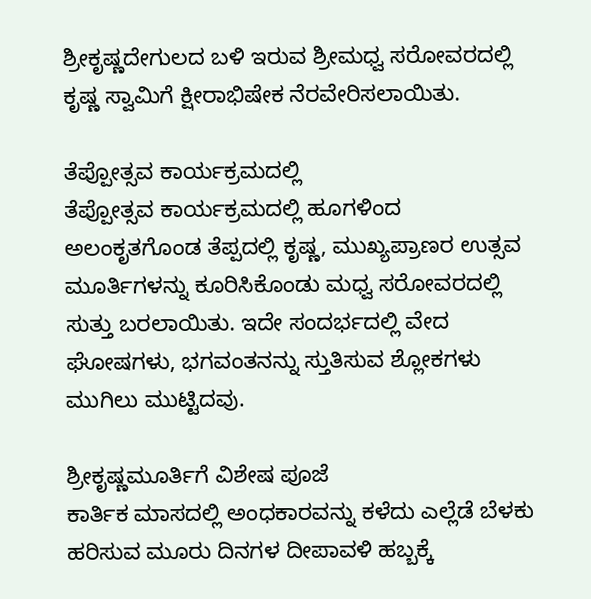ಶ್ರೀಕೃಷ್ಣದೇಗುಲದ ಬಳಿ ಇರುವ ಶ್ರೀಮಧ್ವ ಸರೋವರದಲ್ಲಿ ಕೃಷ್ಣ ಸ್ವಾಮಿಗೆ ಕ್ಷೀರಾಭಿಷೇಕ ನೆರವೇರಿಸಲಾಯಿತು.

ತೆಪ್ಪೋತ್ಸವ ಕಾರ್ಯಕ್ರಮದಲ್ಲಿ
ತೆಪ್ಪೋತ್ಸವ ಕಾರ್ಯಕ್ರಮದಲ್ಲಿ ಹೂಗಳಿಂದ ಅಲಂಕೃತಗೊಂಡ ತೆಪ್ಪದಲ್ಲಿ ಕೃಷ್ಣ, ಮುಖ್ಯಪ್ರಾಣರ ಉತ್ಸವ ಮೂರ್ತಿಗಳನ್ನು ಕೂರಿಸಿಕೊಂಡು ಮಧ್ವ ಸರೋವರದಲ್ಲಿ ಸುತ್ತು ಬರಲಾಯಿತು. ಇದೇ ಸಂದರ್ಭದಲ್ಲಿ ವೇದ ಘೋಷಗಳು, ಭಗವಂತನನ್ನು ಸ್ತುತಿಸುವ ಶ್ಲೋಕಗಳು ಮುಗಿಲು ಮುಟ್ಟಿದವು.

ಶ್ರೀಕೃಷ್ಣಮೂರ್ತಿಗೆ ವಿಶೇಷ ಪೂಜೆ
ಕಾರ್ತಿಕ ಮಾಸದಲ್ಲಿ ಅಂಧಕಾರವನ್ನು ಕಳೆದು ಎಲ್ಲೆಡೆ ಬೆಳಕು ಹರಿಸುವ ಮೂರು ದಿನಗಳ ದೀಪಾವಳಿ ಹಬ್ಬಕ್ಕೆ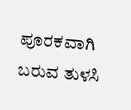ಪೂರಕವಾಗಿ ಬರುವ ತುಳಸಿ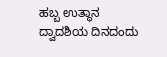ಹಬ್ಬ ಉತ್ಥಾನ ದ್ವಾದಶಿಯ ದಿನದಂದು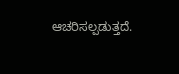ಆಚರಿಸಲ್ಪಡುತ್ತದೆ.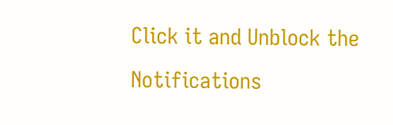Click it and Unblock the Notifications